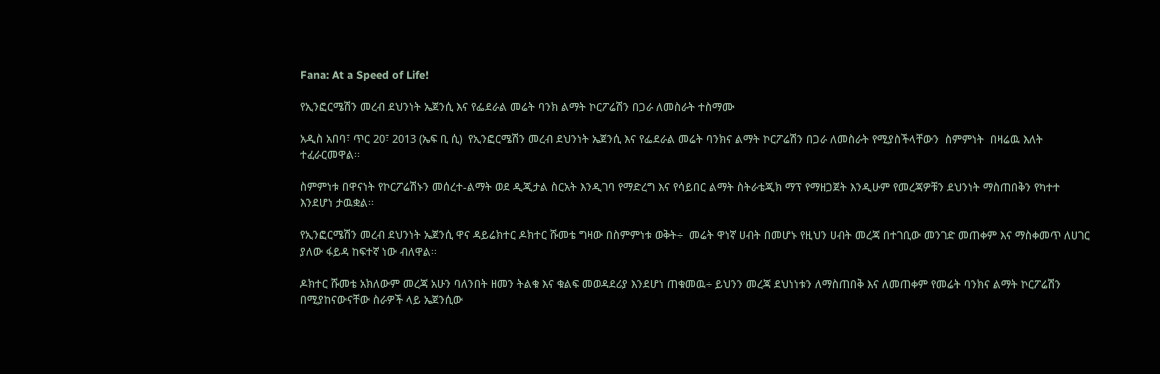Fana: At a Speed of Life!

የኢንፎርሜሽን መረብ ደህንነት ኤጀንሲ እና የፌደራል መሬት ባንክ ልማት ኮርፖሬሽን በጋራ ለመስራት ተስማሙ

አዲስ አበባ፣ ጥር 20፣ 2013 (ኤፍ ቢ ሲ)  የኢንፎርሜሽን መረብ ደህንነት ኤጀንሲ እና የፌደራል መሬት ባንክና ልማት ኮርፖሬሽን በጋራ ለመስራት የሚያስችላቸውን  ስምምነት  በዛሬዉ እለት ተፈራርመዋል፡፡

ስምምነቱ በዋናነት የኮርፖሬሽኑን መሰረተ-ልማት ወደ ዲጂታል ስርአት እንዲገባ የማድረግ እና የሳይበር ልማት ስትራቴጂክ ማፕ የማዘጋጀት እንዲሁም የመረጃዎቹን ደህንነት ማስጠበቅን የካተተ እንደሆነ ታዉቋል፡፡

የኢንፎርሜሽን መረብ ደህንነት ኤጀንሲ ዋና ዳይሬክተር ዶክተር ሹመቴ ግዛው በስምምነቱ ወቅት÷  መሬት ዋነኛ ሀብት በመሆኑ የዚህን ሀብት መረጃ በተገቢው መንገድ መጠቀም እና ማስቀመጥ ለሀገር ያለው ፋይዳ ከፍተኛ ነው ብለዋል፡፡

ዶክተር ሹመቴ አክለውም መረጃ አሁን ባለንበት ዘመን ትልቁ እና ቁልፍ መወዳደሪያ እንደሆነ ጠቁመዉ÷ ይህንን መረጃ ደህነነቱን ለማስጠበቅ እና ለመጠቀም የመሬት ባንክና ልማት ኮርፖሬሽን በሚያከናውናቸው ስራዎች ላይ ኤጀንሲው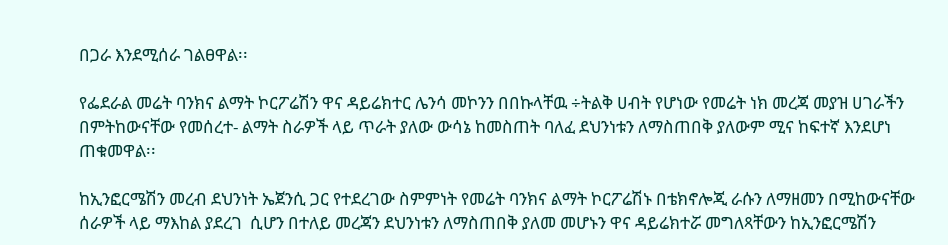በጋራ እንደሚሰራ ገልፀዋል፡፡

የፌደራል መሬት ባንክና ልማት ኮርፖሬሽን ዋና ዳይሬክተር ሌንሳ መኮንን በበኩላቸዉ ÷ትልቅ ሀብት የሆነው የመሬት ነክ መረጃ መያዝ ሀገራችን በምትከውናቸው የመሰረተ- ልማት ስራዎች ላይ ጥራት ያለው ውሳኔ ከመስጠት ባለፈ ደህንነቱን ለማስጠበቅ ያለውም ሚና ከፍተኛ እንደሆነ ጠቁመዋል፡፡

ከኢንፎርሜሽን መረብ ደህንነት ኤጀንሲ ጋር የተደረገው ስምምነት የመሬት ባንክና ልማት ኮርፖሬሽኑ በቴክኖሎጂ ራሱን ለማዘመን በሚከውናቸው ሰራዎች ላይ ማእከል ያደረገ  ሲሆን በተለይ መረጃን ደህንነቱን ለማስጠበቅ ያለመ መሆኑን ዋና ዳይሬክተሯ መግለጻቸውን ከኢንፎርሜሽን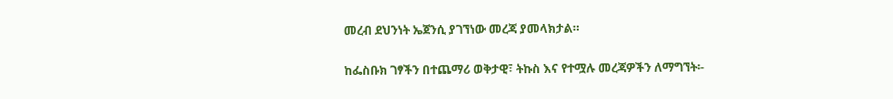መረብ ደህንነት ኤጀንሲ ያገኘነው መረጃ ያመላክታል።

ከፌስቡክ ገፃችን በተጨማሪ ወቅታዊ፣ ትኩስ እና የተሟሉ መረጃዎችን ለማግኘት፡-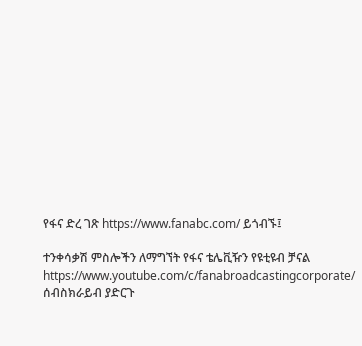የፋና ድረ ገጽ https://www.fanabc.com/ ይጎብኙ፤

ተንቀሳቃሽ ምስሎችን ለማግኘት የፋና ቴሌቪዥን የዩቲዩብ ቻናል https://www.youtube.com/c/fanabroadcastingcorporate/ ሰብስክራይብ ያድርጉ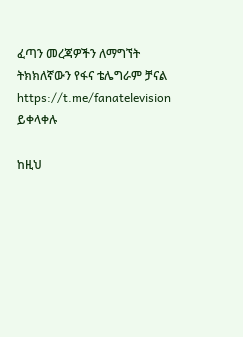ፈጣን መረጃዎችን ለማግኘት ትክክለኛውን የፋና ቴሌግራም ቻናል https://t.me/fanatelevision ይቀላቀሉ

ከዚህ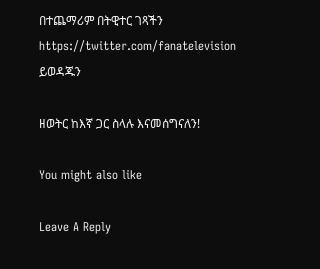በተጨማሪም በትዊተር ገጻችን https://twitter.com/fanatelevision ይወዳጁን

ዘወትር ከእኛ ጋር ስላሉ እናመሰግናለን!

You might also like

Leave A Reply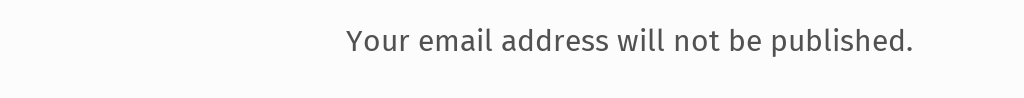Your email address will not be published.